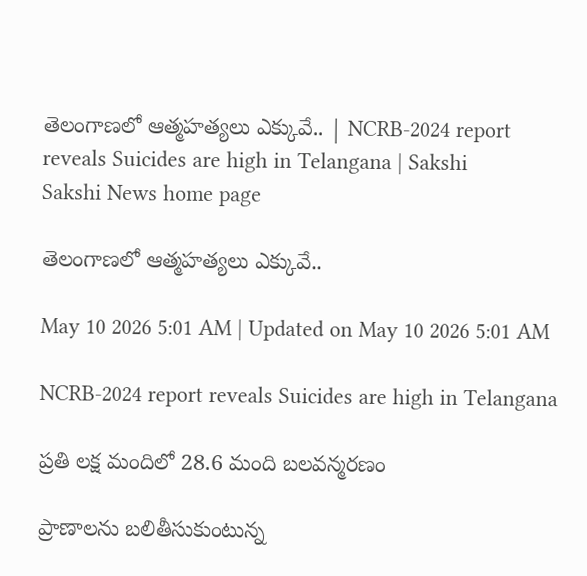తెలంగాణలో ఆత్మహత్యలు ఎక్కువే.. | NCRB-2024 report reveals Suicides are high in Telangana | Sakshi
Sakshi News home page

తెలంగాణలో ఆత్మహత్యలు ఎక్కువే..

May 10 2026 5:01 AM | Updated on May 10 2026 5:01 AM

NCRB-2024 report reveals Suicides are high in Telangana

ప్రతి లక్ష మందిలో 28.6 మంది బలవన్మరణం

ప్రాణాలను బలితీసుకుంటున్న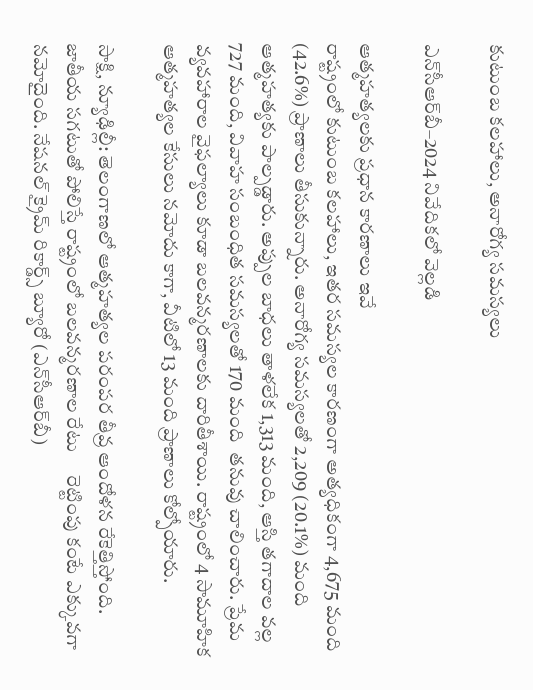కుటుంబ కలహాలు, అనారోగ్య సమస్యలు

ఎన్‌సీఆర్‌బీ–2024 నివేదికలో వెల్లడి

ఆత్మహత్యలకు ప్రధాన కారణాలు ఇవే
రాష్ట్రంలో కుటుంబ కలహాలు, ఇతర సమస్యల కారణంగా అత్యధికంగా 4,675 మంది (42.6%) ప్రాణాలు తీసుకున్నారు. అనారోగ్య సమస్యలతో 2,209 (20.1%) మంది ఆత్మహత్యకు పాల్పడ్డారు. అప్పుల బాధలు తాళలేక 1,313 మంది, ఆస్తి తగాదాల వల్ల 727 మంది, వివాహ సంబంధిత సమస్యలతో 170 మంది  తనువు చాలించారు. ప్రేమ వ్యవహారాల వైఫల్యాలు కూడా బలవన్మరణాలకు దారితీశాయి. రాష్ట్రంలో 4 సామూహిక ఆత్మహత్యల కేసులు నమోదు కాగా, వీటిలో 13 మంది ప్రాణాలు కోల్పోయారు.

సాక్షి, న్యూఢిల్లీ: తెలంగాణలో ఆత్మహత్యల పరంపర తీవ్ర ఆందోళన రేకెత్తిస్తోంది. జాతీయ సగటుతో పోలిస్తే రాష్ట్రంలో బలవన్మరణాల రేటు     రెట్టింపు కంటే ఎక్కువగా నమోదైంది. నేషనల్‌ క్రైమ్‌ రికార్డ్స్‌ బ్యూరో (ఎన్‌సీఆర్‌బీ)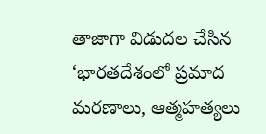తాజాగా విడుదల చేసిన ‘భారతదేశంలో ప్రమాద మరణాలు, ఆత్మహత్యలు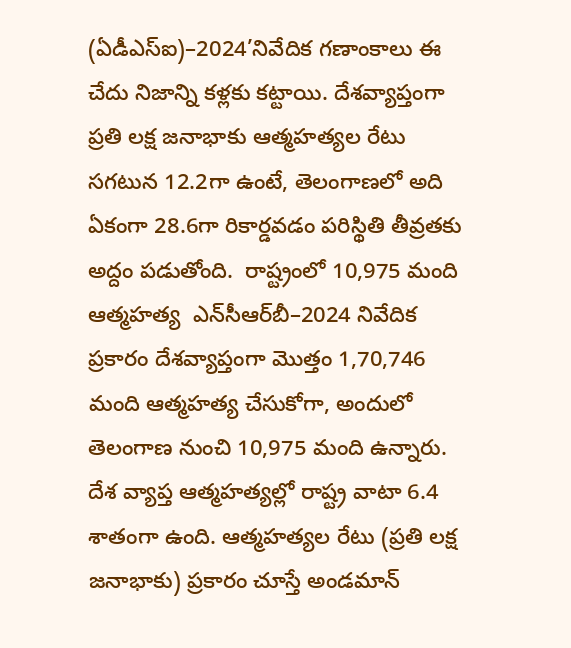(ఏడీఎస్‌ఐ)–2024’నివేదిక గణాంకాలు ఈ చేదు నిజాన్ని కళ్లకు కట్టాయి. దేశవ్యాప్తంగా ప్రతి లక్ష జనాభాకు ఆత్మహత్యల రేటు సగటున 12.2గా ఉంటే, తెలంగాణలో అది ఏకంగా 28.6గా రికార్డవడం పరిస్థితి తీవ్రతకు అద్దం పడుతోంది.  రాష్ట్రంలో 10,975 మంది ఆత్మహత్య  ఎన్‌సీఆర్‌బీ–2024 నివేదిక ప్రకారం దేశవ్యాప్తంగా మొత్తం 1,70,746 మంది ఆత్మహత్య చేసుకోగా, అందులో  తెలంగాణ నుంచి 10,975 మంది ఉన్నారు. దేశ వ్యాప్త ఆత్మహత్యల్లో రాష్ట్ర వాటా 6.4 శాతంగా ఉంది. ఆత్మహత్యల రేటు (ప్రతి లక్ష జనాభాకు) ప్రకారం చూస్తే అండమాన్‌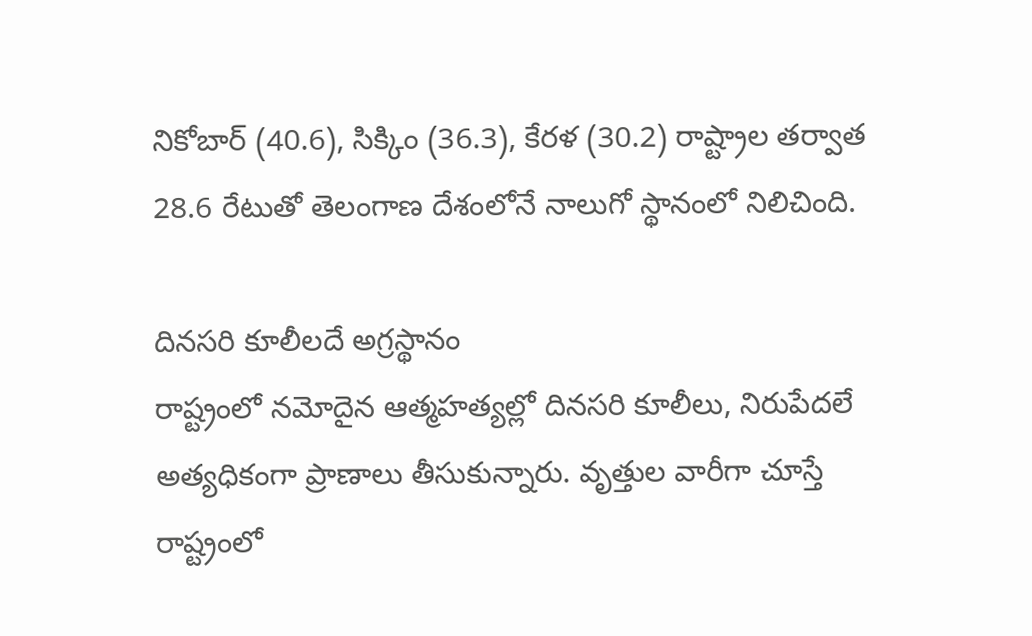నికోబార్‌ (40.6), సిక్కిం (36.3), కేరళ (30.2) రాష్ట్రాల తర్వాత 28.6 రేటుతో తెలంగాణ దేశంలోనే నాలుగో స్థానంలో నిలిచింది.

దినసరి కూలీలదే అగ్రస్థానం
రాష్ట్రంలో నమోదైన ఆత్మహత్యల్లో దినసరి కూలీలు, నిరుపేదలే అత్యధికంగా ప్రాణాలు తీసుకున్నారు. వృత్తుల వారీగా చూస్తే రాష్ట్రంలో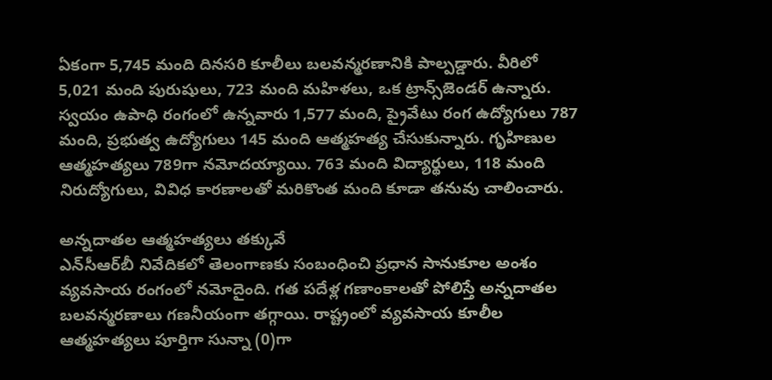ఏకంగా 5,745 మంది దినసరి కూలీలు బలవన్మరణానికి పాల్పడ్డారు. వీరిలో 5,021 మంది పురుషులు, 723 మంది మహిళలు, ఒక ట్రాన్స్‌జెండర్‌ ఉన్నారు. స్వయం ఉపాధి రంగంలో ఉన్నవారు 1,577 మంది, ప్రైవేటు రంగ ఉద్యోగులు 787 మంది, ప్రభుత్వ ఉద్యోగులు 145 మంది ఆత్మహత్య చేసుకున్నారు. గృహిణుల ఆత్మహత్యలు 789గా నమోదయ్యాయి. 763 మంది విద్యార్థులు, 118 మంది నిరుద్యోగులు, వివిధ కారణాలతో మరికొంత మంది కూడా తనువు చాలించారు.

అన్నదాతల ఆత్మహత్యలు తక్కువే
ఎన్‌సీఆర్‌బీ నివేదికలో తెలంగాణకు సంబంధించి ప్రధాన సానుకూల అంశం వ్యవసాయ రంగంలో నమోదైంది. గత పదేళ్ల గణాంకాలతో పోలిస్తే అన్నదాతల బలవన్మరణాలు గణనీయంగా తగ్గాయి. రాష్ట్రంలో వ్యవసాయ కూలీల ఆత్మహత్యలు పూర్తిగా సున్నా (0)గా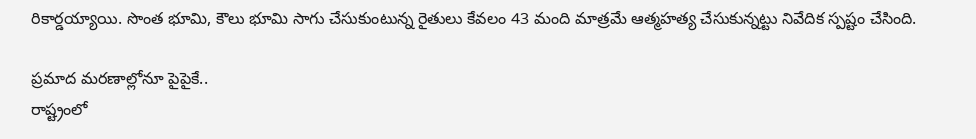రికార్డయ్యాయి. సొంత భూమి, కౌలు భూమి సాగు చేసుకుంటున్న రైతులు కేవలం 43 మంది మాత్రమే ఆత్మహత్య చేసుకున్నట్టు నివేదిక స్పష్టం చేసింది.

ప్రమాద మరణాల్లోనూ పైపైకే..
రాష్ట్రంలో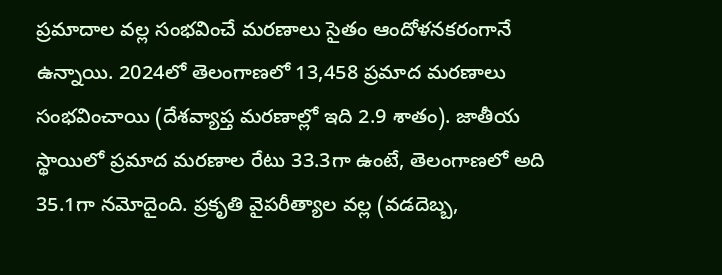ప్రమాదాల వల్ల సంభవించే మరణాలు సైతం ఆందోళనకరంగానే ఉన్నాయి. 2024లో తెలంగాణలో 13,458 ప్రమాద మరణాలు సంభవించాయి (దేశవ్యాప్త మరణాల్లో ఇది 2.9 శాతం). జాతీయ స్థాయిలో ప్రమాద మరణాల రేటు 33.3గా ఉంటే, తెలంగాణలో అది 35.1గా నమోదైంది. ప్రకృతి వైపరీత్యాల వల్ల (వడదెబ్బ,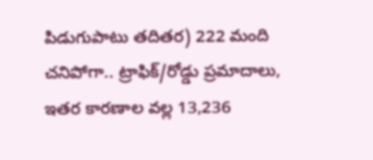పిడుగుపాటు తదితర) 222 మంది చనిపోగా.. ట్రాఫిక్‌/రోడ్డు ప్రమాదాలు, ఇతర కారణాల వల్ల 13,236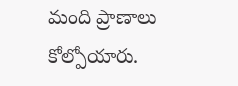మంది ప్రాణాలు కోల్పోయారు.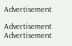Advertisement

Advertisement
Advertisement